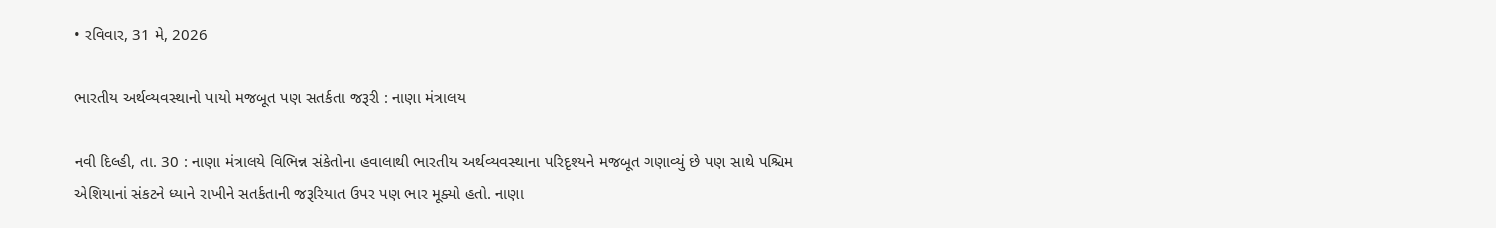• રવિવાર, 31 મે, 2026

ભારતીય અર્થવ્યવસ્થાનો પાયો મજબૂત પણ સતર્કતા જરૂરી : નાણા મંત્રાલય

નવી દિલ્હી, તા. 30 : નાણા મંત્રાલયે વિભિન્ન સંકેતોના હવાલાથી ભારતીય અર્થવ્યવસ્થાના પરિદૃશ્યને મજબૂત ગણાવ્યું છે પણ સાથે પશ્ચિમ એશિયાનાં સંકટને ધ્યાને રાખીને સતર્કતાની જરૂરિયાત ઉપર પણ ભાર મૂક્યો હતો. નાણા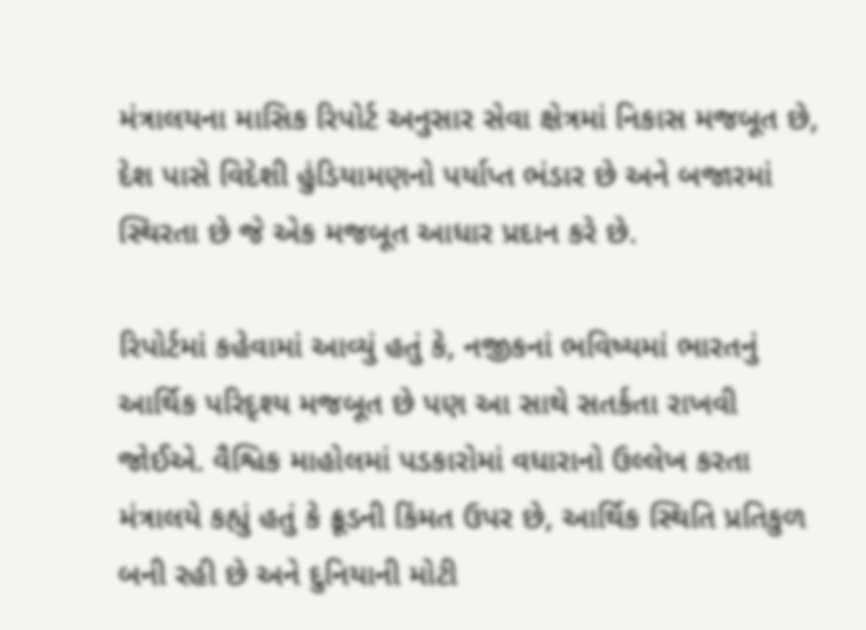મંત્રાલયના માસિક રિપોર્ટ અનુસાર સેવા ક્ષેત્રમાં નિકાસ મજબૂત છે, દેશ પાસે વિદેશી હુંડિયામણનો પર્યાપ્ત ભંડાર છે અને બજારમાં સ્થિરતા છે જે એક મજબૂત આધાર પ્રદાન કરે છે.

રિપોર્ટમાં કહેવામાં આવ્યું હતું કે, નજીકનાં ભવિષ્યમાં ભારતનું આર્થિક પરિદૃશ્ય મજબૂત છે પણ આ સાથે સતર્કતા રાખવી જોઈએ. વૈશ્વિક માહોલમાં પડકારોમાં વધારાનો ઉલ્લેખ કરતા મંત્રાલયે કહ્યું હતું કે ક્રૂડની કિંમત ઉપર છે, આર્થિક સ્થિતિ પ્રતિકુળ બની રહી છે અને દુનિયાની મોટી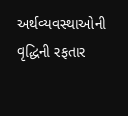અર્થવ્યવસ્થાઓની વૃદ્ધિની રફતાર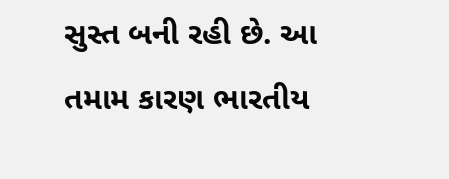સુસ્ત બની રહી છે. આ તમામ કારણ ભારતીય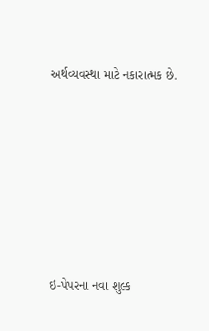અર્થવ્યવસ્થા માટે નકારાત્મક છે.







ઇ-પેપરના નવા શુલ્ક